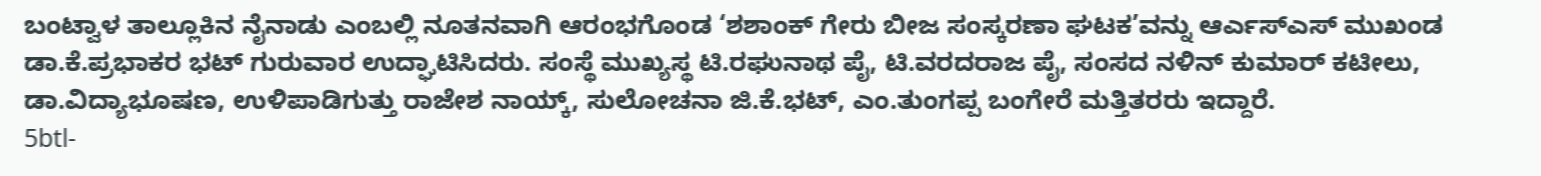ಬಂಟ್ವಾಳ ತಾಲ್ಲೂಕಿನ ನೈನಾಡು ಎಂಬಲ್ಲಿ ನೂತನವಾಗಿ ಆರಂಭಗೊಂಡ ‘ಶಶಾಂಕ್ ಗೇರು ಬೀಜ ಸಂಸ್ಕರಣಾ ಘಟಕ’ವನ್ನು ಆರ್ಎಸ್ಎಸ್ ಮುಖಂಡ ಡಾ.ಕೆ.ಪ್ರಭಾಕರ ಭಟ್ ಗುರುವಾರ ಉದ್ಘಾಟಿಸಿದರು. ಸಂಸ್ಥೆ ಮುಖ್ಯಸ್ಥ ಟಿ.ರಘುನಾಥ ಪೈ, ಟಿ.ವರದರಾಜ ಪೈ, ಸಂಸದ ನಳಿನ್ ಕುಮಾರ್ ಕಟೀಲು, ಡಾ.ವಿದ್ಯಾಭೂಷಣ, ಉಳಿಪಾಡಿಗುತ್ತು ರಾಜೇಶ ನಾಯ್ಕ್, ಸುಲೋಚನಾ ಜಿ.ಕೆ.ಭಟ್, ಎಂ.ತುಂಗಪ್ಪ ಬಂಗೇರೆ ಮತ್ತಿತರರು ಇದ್ದಾರೆ.
5btl-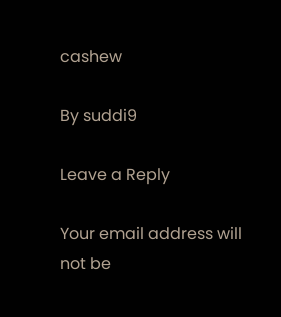cashew

By suddi9

Leave a Reply

Your email address will not be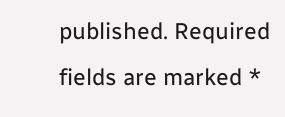published. Required fields are marked *